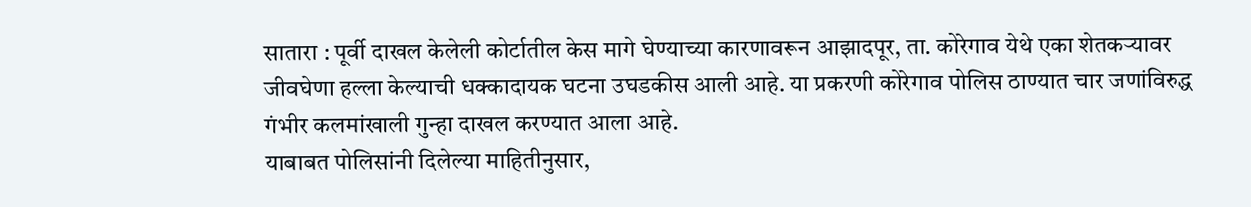सातारा : पूर्वी दाखल केलेली कोर्टातील केस मागे घेण्याच्या कारणावरून आझादपूर, ता. कोरेगाव येथे एका शेतकऱ्यावर जीवघेणा हल्ला केल्याची धक्कादायक घटना उघडकीस आली आहे. या प्रकरणी कोरेगाव पोलिस ठाण्यात चार जणांविरुद्ध गंभीर कलमांखाली गुन्हा दाखल करण्यात आला आहे.
याबाबत पोलिसांनी दिलेल्या माहितीनुसार,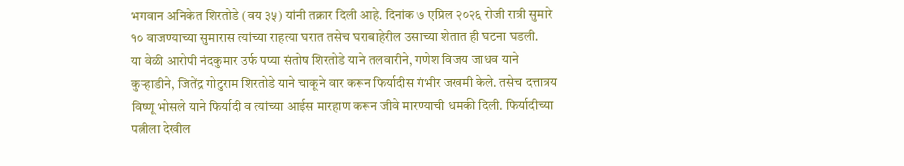भगवान अनिकेत शिरतोडे (वय ३५) यांनी तक्रार दिली आहे. दिनांक ७ एप्रिल २०२६ रोजी रात्री सुमारे १० वाजण्याच्या सुमारास त्यांच्या राहत्या घरात तसेच घराबाहेरील उसाच्या शेतात ही घटना घडली.
या वेळी आरोपी नंदकुमार उर्फ पप्या संतोष शिरतोडे याने तलवारीने, गणेश विजय जाधव याने कुऱ्हाडीने, जितेंद्र गोटुराम शिरतोडे याने चाकूने वार करून फिर्यादीस गंभीर जखमी केले. तसेच दत्तात्रय विष्णू भोसले याने फिर्यादी व त्यांच्या आईस मारहाण करून जीवे मारण्याची धमकी दिली. फिर्यादीच्या पत्नीला देखील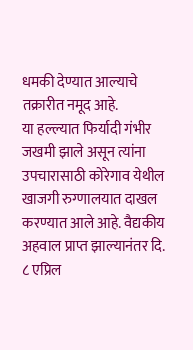धमकी देण्यात आल्याचे तक्रारीत नमूद आहे.
या हल्ल्यात फिर्यादी गंभीर जखमी झाले असून त्यांना उपचारासाठी कोरेगाव येथील खाजगी रुग्णालयात दाखल करण्यात आले आहे. वैद्यकीय अहवाल प्राप्त झाल्यानंतर दि. ८ एप्रिल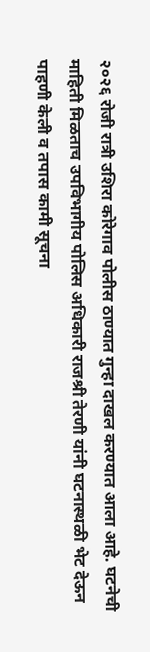२०२६ रोजी रात्री उशिरा कोरेगाव पोलीस ठाण्यात गुन्हा दाखल करण्यात आला आहे. घटनेची माहिती मिळताच उपविभागीय पोलिस अधिकारी राजश्री तेरणी यांनी घटनास्थळी भेट देऊन पाहणी केली व तपास कामी सूचना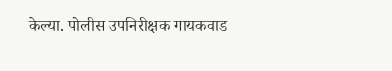केल्या. पोलीस उपनिरीक्षक गायकवाड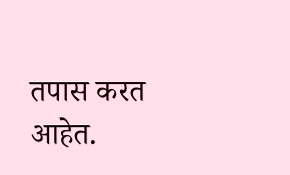तपास करत आहेत.